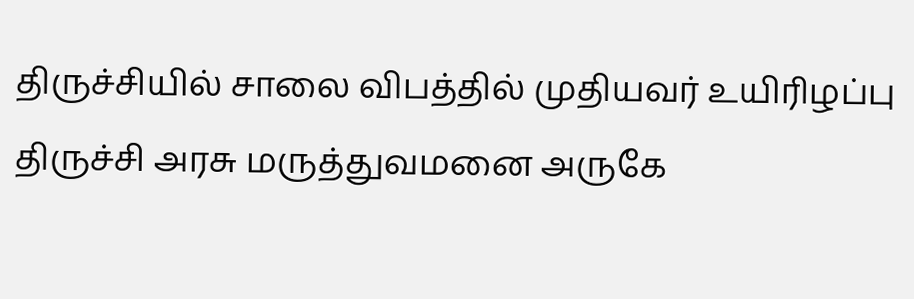திருச்சியில் சாலை விபத்தில் முதியவர் உயிரிழப்பு
திருச்சி அரசு மருத்துவமனை அருகே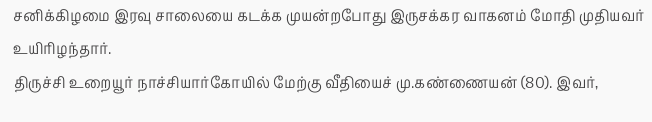சனிக்கிழமை இரவு சாலையை கடக்க முயன்றபோது இருசக்கர வாகனம் மோதி முதியவர் உயிரிழந்தார்.
திருச்சி உறையூர் நாச்சியார்கோயில் மேற்கு வீதியைச் மு.கண்ணையன் (80). இவர்,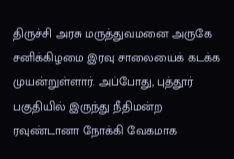திருச்சி அரசு மருத்துவமனை அருகே சனிக்கிழமை இரவு சாலையைக் கடக்க முயன்றுள்ளார். அப்போது, புத்தூர் பகுதியில் இருந்து நீதிமன்ற ரவுண்டானா நோக்கி வேகமாக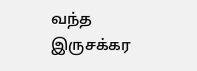வந்த இருசக்கர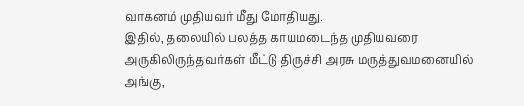வாகனம் முதியவர் மீது மோதியது.
இதில், தலையில் பலத்த காயமடைந்த முதியவரை அருகிலிருந்தவர்கள் மீட்டு திருச்சி அரசு மருத்துவமனையில் அங்கு,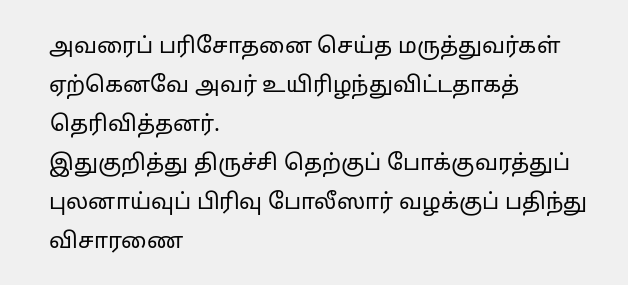அவரைப் பரிசோதனை செய்த மருத்துவர்கள் ஏற்கெனவே அவர் உயிரிழந்துவிட்டதாகத் தெரிவித்தனர்.
இதுகுறித்து திருச்சி தெற்குப் போக்குவரத்துப் புலனாய்வுப் பிரிவு போலீஸார் வழக்குப் பதிந்து விசாரணை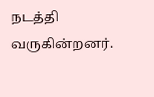நடத்தி வருகின்றனர்.